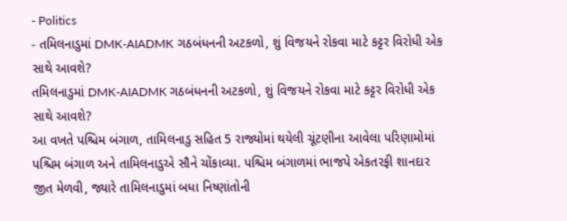- Politics
- તમિલનાડુમાં DMK-AIADMK ગઠબંધનની અટકળો, શું વિજયને રોકવા માટે કટ્ટર વિરોધી એક સાથે આવશે?
તમિલનાડુમાં DMK-AIADMK ગઠબંધનની અટકળો, શું વિજયને રોકવા માટે કટ્ટર વિરોધી એક સાથે આવશે?
આ વખતે પશ્ચિમ બંગાળ, તામિલનાડુ સહિત 5 રાજ્યોમાં થયેલી ચૂંટણીના આવેલા પરિણામોમાં પશ્ચિમ બંગાળ અને તામિલનાડુએ સૌને ચોંકાવ્યા. પશ્ચિમ બંગાળમાં ભાજપે એકતરફી શાનદાર જીત મેળવી, જ્યારે તામિલનાડુમાં બધા નિષ્ણાંતોની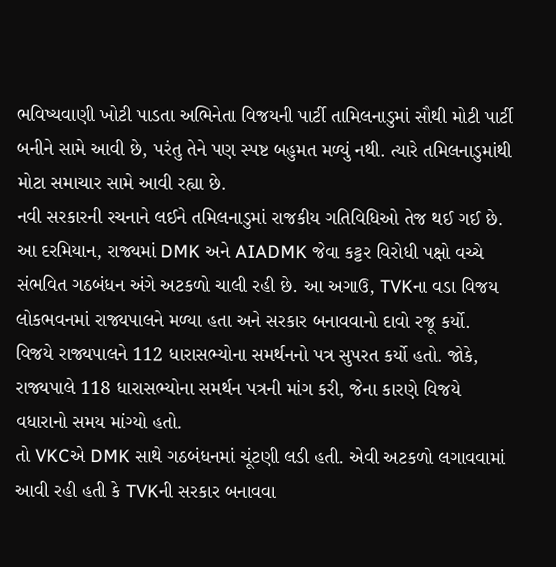ભવિષ્યવાણી ખોટી પાડતા અભિનેતા વિજયની પાર્ટી તામિલનાડુમાં સૌથી મોટી પાર્ટી બનીને સામે આવી છે, પરંતુ તેને પણ સ્પષ્ટ બહુમત મળ્યું નથી. ત્યારે તમિલનાડુમાંથી મોટા સમાચાર સામે આવી રહ્યા છે.
નવી સરકારની રચનાને લઈને તમિલનાડુમાં રાજકીય ગતિવિધિઓ તેજ થઈ ગઈ છે. આ દરમિયાન, રાજ્યમાં DMK અને AIADMK જેવા કટ્ટર વિરોધી પક્ષો વચ્ચે સંભવિત ગઠબંધન અંગે અટકળો ચાલી રહી છે. આ અગાઉ, TVKના વડા વિજય લોકભવનમાં રાજ્યપાલને મળ્યા હતા અને સરકાર બનાવવાનો દાવો રજૂ કર્યો. વિજયે રાજ્યપાલને 112 ધારાસભ્યોના સમર્થનનો પત્ર સુપરત કર્યો હતો. જોકે, રાજ્યપાલે 118 ધારાસભ્યોના સમર્થન પત્રની માંગ કરી, જેના કારણે વિજયે વધારાનો સમય માંગ્યો હતો.
તો VKCએ DMK સાથે ગઠબંધનમાં ચૂંટણી લડી હતી. એવી અટકળો લગાવવામાં આવી રહી હતી કે TVKની સરકાર બનાવવા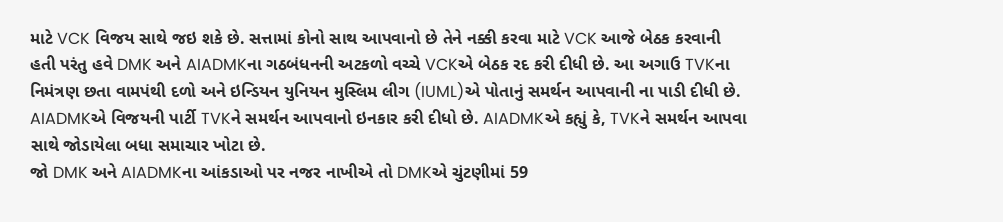માટે VCK વિજય સાથે જઇ શકે છે. સત્તામાં કોનો સાથ આપવાનો છે તેને નક્કી કરવા માટે VCK આજે બેઠક કરવાની હતી પરંતુ હવે DMK અને AIADMKના ગઠબંધનની અટકળો વચ્ચે VCKએ બેઠક રદ કરી દીધી છે. આ અગાઉ TVKના નિમંત્રણ છતા વામપંથી દળો અને ઇન્ડિયન યુનિયન મુસ્લિમ લીગ (IUML)એ પોતાનું સમર્થન આપવાની ના પાડી દીધી છે. AIADMKએ વિજયની પાર્ટી TVKને સમર્થન આપવાનો ઇનકાર કરી દીધો છે. AIADMKએ કહ્યું કે, TVKને સમર્થન આપવા સાથે જોડાયેલા બધા સમાચાર ખોટા છે.
જો DMK અને AIADMKના આંકડાઓ પર નજર નાખીએ તો DMKએ ચુંટણીમાં 59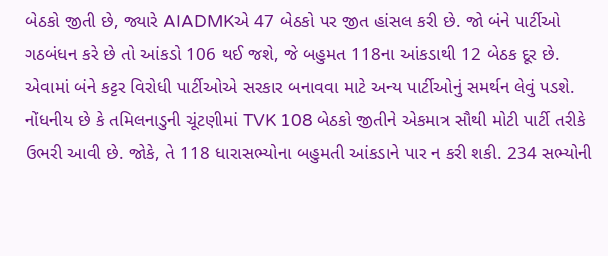બેઠકો જીતી છે, જ્યારે AIADMKએ 47 બેઠકો પર જીત હાંસલ કરી છે. જો બંને પાર્ટીઓ ગઠબંધન કરે છે તો આંકડો 106 થઈ જશે, જે બહુમત 118ના આંકડાથી 12 બેઠક દૂર છે. એવામાં બંને કટ્ટર વિરોધી પાર્ટીઓએ સરકાર બનાવવા માટે અન્ય પાર્ટીઓનું સમર્થન લેવું પડશે.
નોંધનીય છે કે તમિલનાડુની ચૂંટણીમાં TVK 108 બેઠકો જીતીને એકમાત્ર સૌથી મોટી પાર્ટી તરીકે ઉભરી આવી છે. જોકે, તે 118 ધારાસભ્યોના બહુમતી આંકડાને પાર ન કરી શકી. 234 સભ્યોની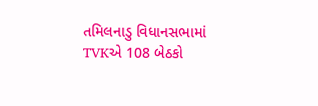તમિલનાડુ વિધાનસભામાં TVKએ 108 બેઠકો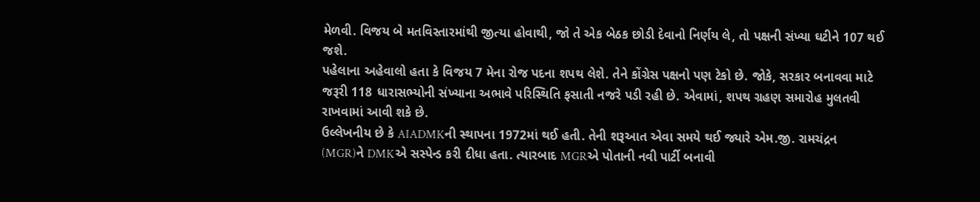મેળવી. વિજય બે મતવિસ્તારમાંથી જીત્યા હોવાથી, જો તે એક બેઠક છોડી દેવાનો નિર્ણય લે, તો પક્ષની સંખ્યા ઘટીને 107 થઈ જશે.
પહેલાના અહેવાલો હતા કે વિજય 7 મેના રોજ પદના શપથ લેશે. તેને કોંગ્રેસ પક્ષનો પણ ટેકો છે. જોકે, સરકાર બનાવવા માટે જરૂરી 118 ધારાસભ્યોની સંખ્યાના અભાવે પરિસ્થિતિ ફસાતી નજરે પડી રહી છે. એવામાં, શપથ ગ્રહણ સમારોહ મુલતવી રાખવામાં આવી શકે છે.
ઉલ્લેખનીય છે કે AIADMKની સ્થાપના 1972માં થઈ હતી. તેની શરૂઆત એવા સમયે થઈ જ્યારે એમ.જી. રામચંદ્રન (MGR)ને DMKએ સસ્પેન્ડ કરી દીધા હતા. ત્યારબાદ MGRએ પોતાની નવી પાર્ટી બનાવી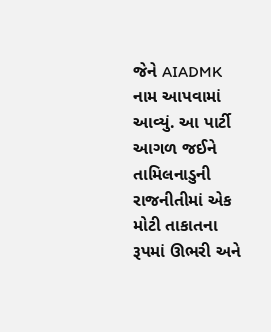જેને AIADMK નામ આપવામાં આવ્યું. આ પાર્ટી આગળ જઈને તામિલનાડુની રાજનીતીમાં એક મોટી તાકાતના રૂપમાં ઊભરી અને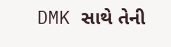DMK સાથે તેની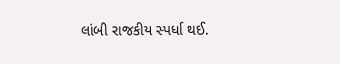લાંબી રાજકીય સ્પર્ધા થઈ.